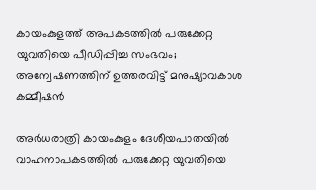കായംകുളത്ത് അപകടത്തിൽ പരുക്കേറ്റ യുവതിയെ പീഡിപ്പിച്ച സംഭവം; അന്വേഷണത്തിന് ഉത്തരവിട്ട് മനുഷ്യാവകാശ കമ്മീഷൻ

അർധരാത്രി കായംകുളം ദേശീയപാതയിൽ വാഹനാപകടത്തിൽ പരുക്കേറ്റ യുവതിയെ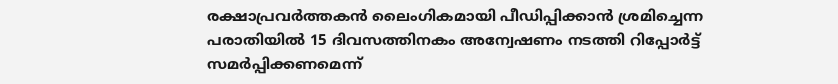രക്ഷാപ്രവർത്തകൻ ലൈംഗികമായി പീഡിപ്പിക്കാൻ ശ്രമിച്ചെന്ന പരാതിയിൽ 15 ദിവസത്തിനകം അന്വേഷണം നടത്തി റിപ്പോർട്ട് സമർപ്പിക്കണമെന്ന്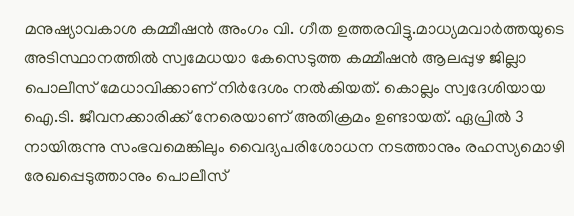മനുഷ്യാവകാശ കമ്മീഷൻ അംഗം വി. ഗീത ഉത്തരവിട്ടു.മാധ്യമവാർത്തയുടെ അടിസ്ഥാനത്തിൽ സ്വമേധയാ കേസെടുത്ത കമ്മീഷൻ ആലപ്പുഴ ജില്ലാ പൊലീസ് മേധാവിക്കാണ് നിർദേശം നൽകിയത്. കൊല്ലം സ്വദേശിയായ ഐ.ടി. ജീവനക്കാരിക്ക് നേരെയാണ് അതിക്രമം ഉണ്ടായത്. ഏപ്രിൽ 3 നായിരുന്നു സംഭവമെങ്കിലും വൈദ്യപരിശോധന നടത്താനും രഹസ്യമൊഴി രേഖപ്പെടുത്താനും പൊലീസ്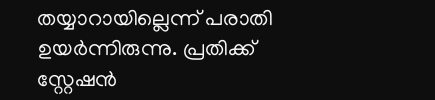തയ്യാറായില്ലെന്ന് പരാതി ഉയർന്നിരുന്നു. പ്രതിക്ക് സ്റ്റേഷൻ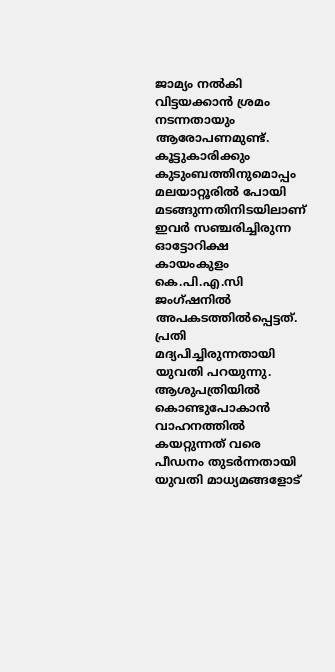ജാമ്യം നൽകി വിട്ടയക്കാൻ ശ്രമം നടന്നതായും ആരോപണമുണ്ട്. കൂട്ടുകാരിക്കും കുടുംബത്തിനുമൊപ്പം മലയാറ്റൂരിൽ പോയി മടങ്ങുന്നതിനിടയിലാണ് ഇവർ സഞ്ചരിച്ചിരുന്ന ഓട്ടോറിക്ഷ കായംകുളം കെ.പി.എ.സി ജംഗ്ഷനിൽ അപകടത്തിൽപ്പെട്ടത്. പ്രതി മദ്യപിച്ചിരുന്നതായി യുവതി പറയുന്നു. ആശുപത്രിയിൽ കൊണ്ടുപോകാൻ വാഹനത്തിൽ കയറ്റുന്നത് വരെ പീഡനം തുടർന്നതായി യുവതി മാധ്യമങ്ങളോട്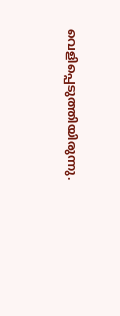വെളിപ്പെടുത്തിയിരുന്നു.